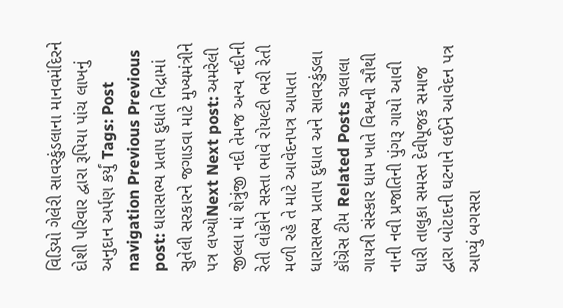વિડિયો ગેલેરી સાવરકુંડલાના માનવમંદિરને દોશી પરિવાર દ્વારા રૂપિયા પાંચ લાખનું અનુદાન અર્પણ કર્યું Tags: Post navigation Previous Previous post: ધારાસભ્ય પ્રતાપ દુધાતે નિદ્રામાં સુતેલી સરકારને જગાડવા માટે મુખ્યમંત્રીને પત્ર લખ્યોNext Next post: અમરેલી જીલ્લા માં શેત્રુંજી નદી તેમજ અન્ય નદીની રેતી લોકોને સસ્તા ભાવે રોયલ્ટી ભરી રેતી મળી રહે તે માટે આવેદનપત્ર આપતા ધારાસભ્ય પ્રતાપ દુધાત અને સાવરકુંડલા કૉંગ્રેસ ટીમ Related Posts ચલાલા ગાયત્રી સંસ્કાર ધામ ખાતે વિશ્વની સૌથી નાની નવી પ્રજાતિની પુંગરૂ ગાયો આવી ધારી તાલુકા સમસ્ત દેવીપૂજક સમાજ દ્વારા બોટાદની ઘટનાને લઈને આવેદન પત્ર આપ્યું બગસરા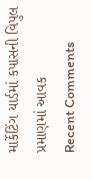માર્કેટિંગ યાર્ડમાં કપાસની વિપુલ પ્રમાણમાં આવક
Recent Comments